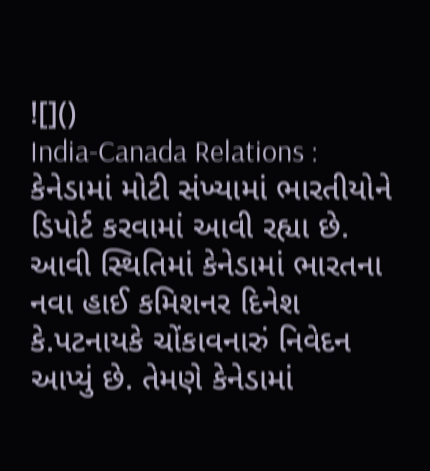![]()
India-Canada Relations : કેનેડામાં મોટી સંખ્યામાં ભારતીયોને ડિપોર્ટ કરવામાં આવી રહ્યા છે. આવી સ્થિતિમાં કેનેડામાં ભારતના નવા હાઈ કમિશનર દિનેશ કે.પટનાયકે ચોંકાવનારું નિવેદન આપ્યું છે. તેમણે કેનેડામાં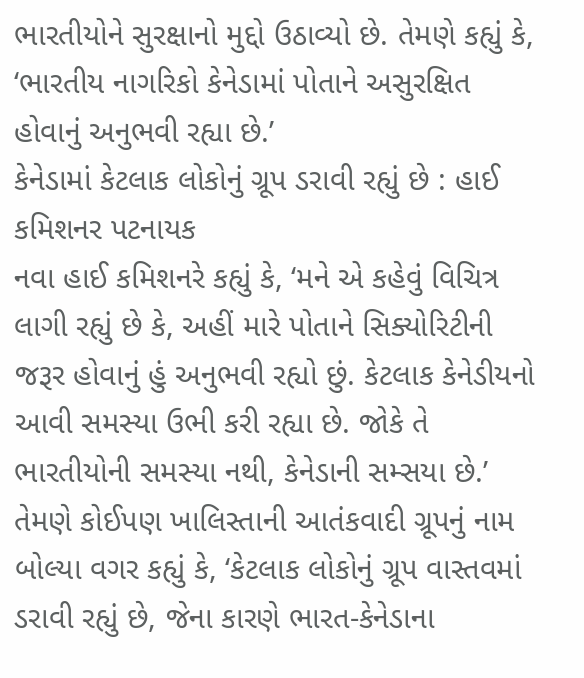ભારતીયોને સુરક્ષાનો મુદ્દો ઉઠાવ્યો છે. તેમણે કહ્યું કે, ‘ભારતીય નાગરિકો કેનેડામાં પોતાને અસુરક્ષિત હોવાનું અનુભવી રહ્યા છે.’
કેનેડામાં કેટલાક લોકોનું ગ્રૂપ ડરાવી રહ્યું છે : હાઈ કમિશનર પટનાયક
નવા હાઈ કમિશનરે કહ્યું કે, ‘મને એ કહેવું વિચિત્ર લાગી રહ્યું છે કે, અહીં મારે પોતાને સિક્યોરિટીની જરૂર હોવાનું હું અનુભવી રહ્યો છું. કેટલાક કેનેડીયનો આવી સમસ્યા ઉભી કરી રહ્યા છે. જોકે તે ભારતીયોની સમસ્યા નથી, કેનેડાની સમ્સયા છે.’ તેમણે કોઈપણ ખાલિસ્તાની આતંકવાદી ગ્રૂપનું નામ બોલ્યા વગર કહ્યું કે, ‘કેટલાક લોકોનું ગ્રૂપ વાસ્તવમાં ડરાવી રહ્યું છે, જેના કારણે ભારત-કેનેડાના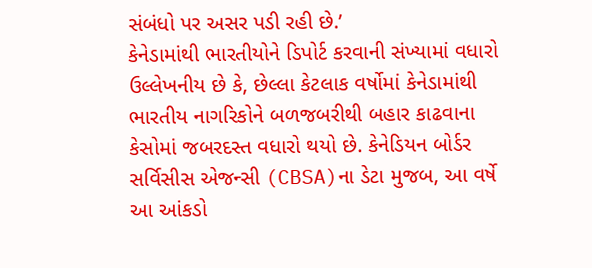સંબંધો પર અસર પડી રહી છે.’
કેનેડામાંથી ભારતીયોને ડિપોર્ટ કરવાની સંખ્યામાં વધારો
ઉલ્લેખનીય છે કે, છેલ્લા કેટલાક વર્ષોમાં કેનેડામાંથી ભારતીય નાગરિકોને બળજબરીથી બહાર કાઢવાના કેસોમાં જબરદસ્ત વધારો થયો છે. કેનેડિયન બોર્ડર સર્વિસીસ એજન્સી (CBSA)ના ડેટા મુજબ, આ વર્ષે આ આંકડો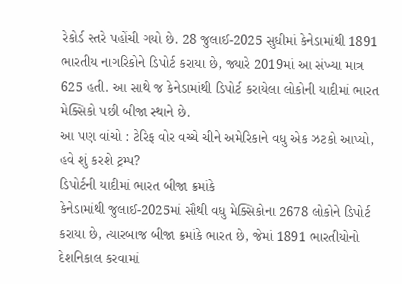રેકોર્ડ સ્તરે પહોંચી ગયો છે. 28 જુલાઈ-2025 સુધીમાં કેનેડામાંથી 1891 ભારતીય નાગરિકોને ડિપોર્ટ કરાયા છે, જ્યારે 2019માં આ સંખ્યા માત્ર 625 હતી. આ સાથે જ કેનેડામાંથી ડિપોર્ટ કરાયેલા લોકોની યાદીમાં ભારત મેક્સિકો પછી બીજા સ્થાને છે.
આ પણ વાંચો : ટેરિફ વોર વચ્ચે ચીને અમેરિકાને વધુ એક ઝટકો આપ્યો, હવે શું કરશે ટ્રમ્પ?
ડિપોર્ટની યાદીમાં ભારત બીજા ક્રમાંકે
કેનેડામાંથી જુલાઈ-2025માં સૌથી વધુ મેક્સિકોના 2678 લોકોને ડિપોર્ટ કરાયા છે, ત્યારબાજ બીજા ક્રમાંકે ભારત છે, જેમાં 1891 ભારતીયોનો દેશનિકાલ કરવામાં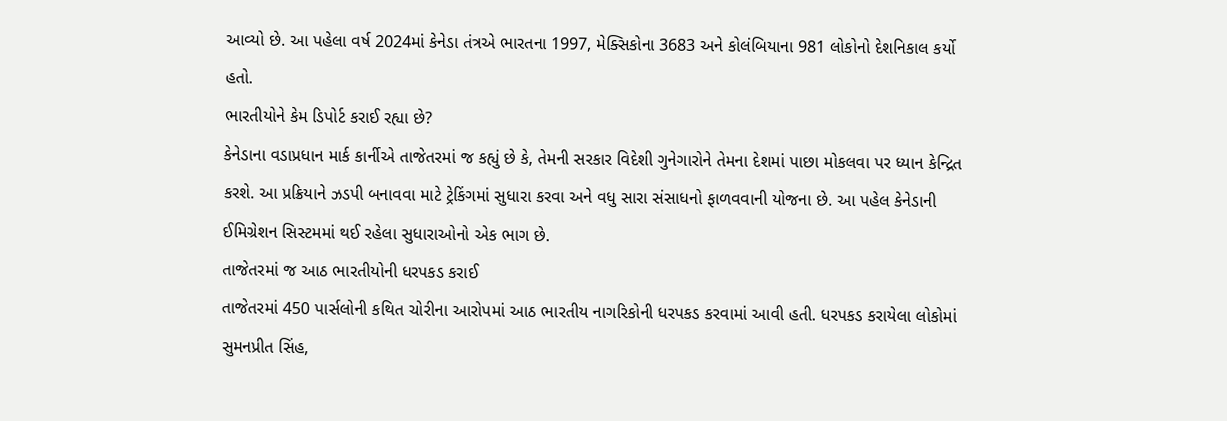આવ્યો છે. આ પહેલા વર્ષ 2024માં કેનેડા તંત્રએ ભારતના 1997, મેક્સિકોના 3683 અને કોલંબિયાના 981 લોકોનો દેશનિકાલ કર્યો હતો.
ભારતીયોને કેમ ડિપોર્ટ કરાઈ રહ્યા છે?
કેનેડાના વડાપ્રધાન માર્ક કાર્નીએ તાજેતરમાં જ કહ્યું છે કે, તેમની સરકાર વિદેશી ગુનેગારોને તેમના દેશમાં પાછા મોકલવા પર ધ્યાન કેન્દ્રિત કરશે. આ પ્રક્રિયાને ઝડપી બનાવવા માટે ટ્રેકિંગમાં સુધારા કરવા અને વધુ સારા સંસાધનો ફાળવવાની યોજના છે. આ પહેલ કેનેડાની ઈમિગ્રેશન સિસ્ટમમાં થઈ રહેલા સુધારાઓનો એક ભાગ છે.
તાજેતરમાં જ આઠ ભારતીયોની ધરપકડ કરાઈ
તાજેતરમાં 450 પાર્સલોની કથિત ચોરીના આરોપમાં આઠ ભારતીય નાગરિકોની ધરપકડ કરવામાં આવી હતી. ધરપકડ કરાયેલા લોકોમાં સુમનપ્રીત સિંહ,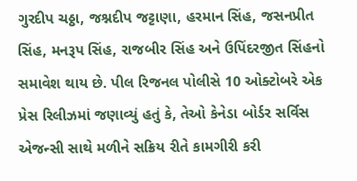ગુરદીપ ચઠ્ઠા, જશ્નદીપ જટ્ટાણા, હરમાન સિંહ, જસનપ્રીત સિંહ, મનરૂપ સિંહ, રાજબીર સિંહ અને ઉપિંદરજીત સિંહનો સમાવેશ થાય છે. પીલ રિજનલ પોલીસે 10 ઓક્ટોબરે એક પ્રેસ રિલીઝમાં જણાવ્યું હતું કે, તેઓ કેનેડા બોર્ડર સર્વિસ એજન્સી સાથે મળીને સક્રિય રીતે કામગીરી કરી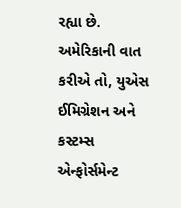રહ્યા છે. અમેરિકાની વાત કરીએ તો, યુએસ ઈમિગ્રેશન અને કસ્ટમ્સ એન્ફોર્સમેન્ટ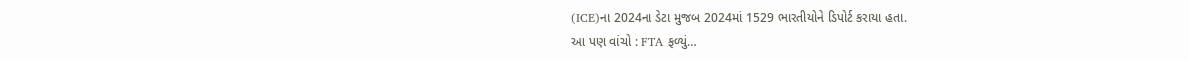(ICE)ના 2024ના ડેટા મુજબ 2024માં 1529 ભારતીયોને ડિપોર્ટ કરાયા હતા.
આ પણ વાંચો : FTA ફળ્યું…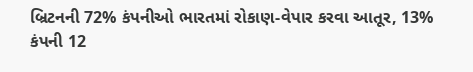બ્રિટનની 72% કંપનીઓ ભારતમાં રોકાણ-વેપાર કરવા આતૂર, 13% કંપની 12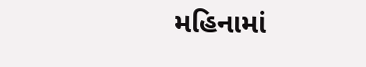મહિનામાં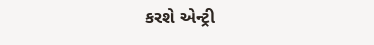કરશે એન્ટ્રી